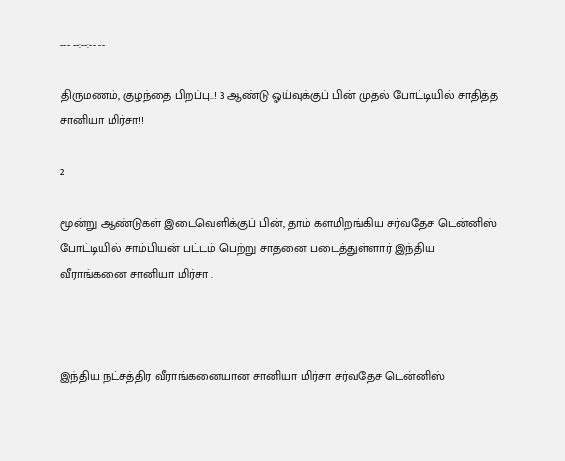--- --:--:-- --

திருமணம், குழந்தை பிறப்பு..! 3 ஆண்டு ஓய்வுக்குப் பின் முதல் போட்டியில் சாதித்த சானியா மிர்சா!!

2

மூன்று ஆண்டுகள் இடைவெளிக்குப் பின், தாம் களமிறங்கிய சர்வதேச டென்னிஸ் போட்டியில் சாம்பியன் பட்டம் பெற்று சாதனை படைத்துள்ளார் இந்திய வீராங்கனை சானியா மிர்சா .



இந்திய நட்சத்திர வீராங்கனையான சானியா மிர்சா சர்வதேச டென்னிஸ்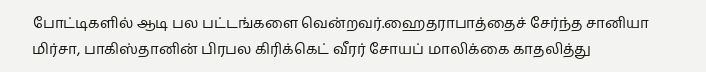போட்டிகளில் ஆடி பல பட்டங்களை வென்றவர்.ஹைதராபாத்தைச் சேர்ந்த சானியா மிர்சா, பாகிஸ்தானின் பிரபல கிரிக்கெட் வீரர் சோயப் மாலிக்கை காதலித்து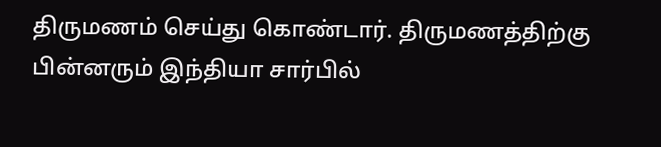திருமணம் செய்து கொண்டார். திருமணத்திற்கு பின்னரும் இந்தியா சார்பில்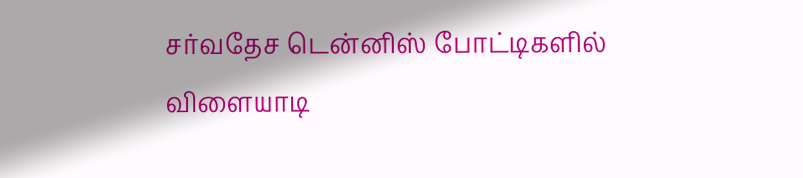சர்வதேச டென்னிஸ் போட்டிகளில் விளையாடி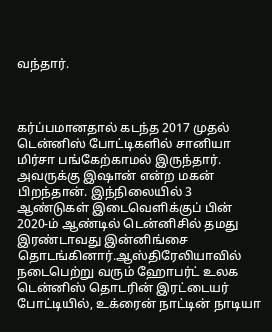வந்தார்.



கர்ப்பமானதால் கடந்த 2017 முதல் டென்னிஸ் போட்டிகளில் சானியா மிர்சா பங்கேற்காமல் இருந்தார். அவருக்கு இஷான் என்ற மகன் பிறந்தான். இந்நிலையில் 3 ஆண்டுகள் இடைவெளிக்குப் பின் 2020-ம் ஆண்டில் டென்னிசில் தமது இரண்டாவது இன்னிங்சை தொடங்கினார்.ஆஸ்திரேலியாவில் நடைபெற்று வரும் ஹோபர்ட் உலக டென்னிஸ் தொடரின் இரட்டையர் போட்டியில், உக்ரைன் நாட்டின் நாடியா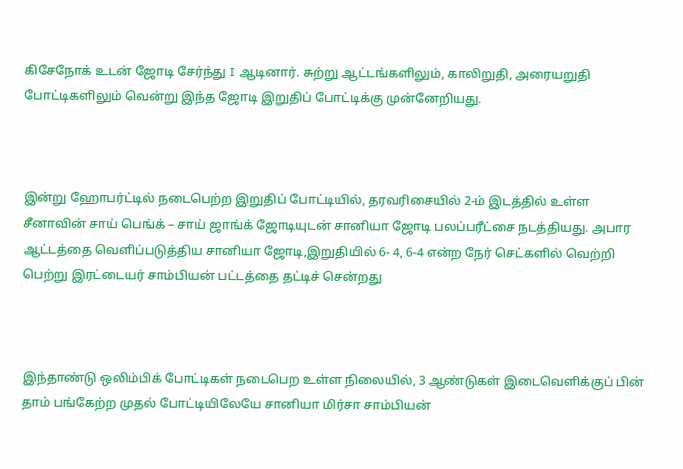கிசேநோக் உடன் ஜோடி சேர்ந்து I ஆடினார். சுற்று ஆட்டங்களிலும், காலிறுதி, அரையறுதி போட்டிகளிலும் வென்று இந்த ஜோடி இறுதிப் போட்டிக்கு முன்னேறியது.



இன்று ஹோபர்ட்டில் நடைபெற்ற இறுதிப் போட்டியில், தரவரிசையில் 2-ம் இடத்தில் உள்ள சீனாவின் சாய் பெங்க் – சாய் ஜாங்க் ஜோடியுடன் சானியா ஜோடி பலப்பரீட்சை நடத்தியது. அபார ஆட்டத்தை வெளிப்படுத்திய சானியா ஜோடி,இறுதியில் 6- 4, 6-4 என்ற நேர் செட்களில் வெற்றி பெற்று இரட்டையர் சாம்பியன் பட்டத்தை தட்டிச் சென்றது



இந்தாண்டு ஒலிம்பிக் போட்டிகள் நடைபெற உள்ள நிலையில், 3 ஆண்டுகள் இடைவெளிக்குப் பின் தாம் பங்கேற்ற முதல் போட்டியிலேயே சானியா மிர்சா சாம்பியன்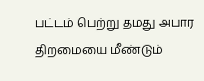பட்டம் பெற்று தமது அபார திறமையை மீண்டும்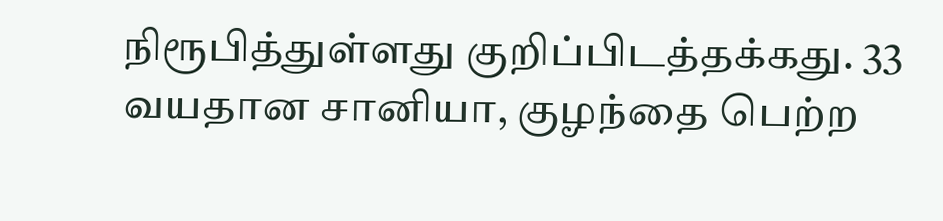நிரூபித்துள்ளது குறிப்பிடத்தக்கது. 33 வயதான சானியா, குழந்தை பெற்ற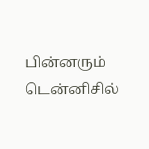பின்னரும் டென்னிசில்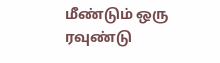மீண்டும் ஒரு ரவுண்டு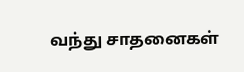வந்து சாதனைகள்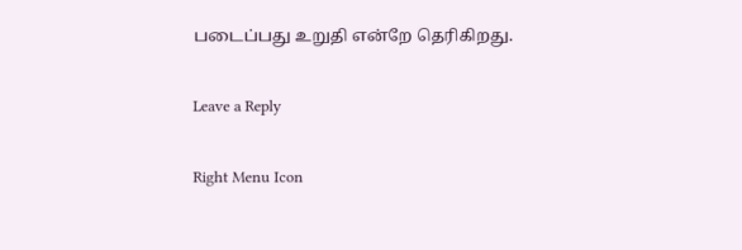படைப்பது உறுதி என்றே தெரிகிறது.

Leave a Reply

Right Menu Icon